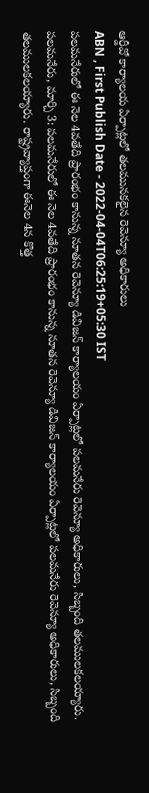ఆర్డీవో కార్యాలయ ఏర్పాట్లలో తలమునకలైన రెవెన్యూ అధికారులు
ABN , First Publish Date - 2022-04-04T06:25:19+05:30 IST
పలమనేరులో ఈ నెల 4వతేది ప్రారంభం కానున్న నూతన రెవెన్యూ డివిజన్ కార్యాలయం ఏర్పాట్లలో పలమనేరు రెవెన్యూ అధికారులు, సిబ్బంది తలములకలయ్యారు.
పలమనేరు, మార్చి 3: పలమనేరులో ఈ నెల 4వతేది ప్రారంభం కానున్న నూతన రెవెన్యూ డివిజన్ కార్యాలయం ఏర్పాట్లలో పలమనేరు రెవెన్యూ అధికారులు, సిబ్బంది తలములకలయ్యారు. రాష్ట్రవ్యాప్తంగా ఈనెల 4న కొత్త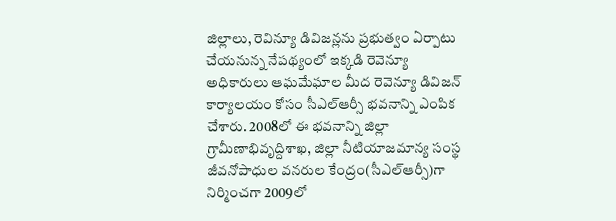జిల్లాలు, రెవిన్యూ డివిజన్లను ప్రభుత్వం ఏర్పాటు చేయనున్న నేపథ్యంలో ఇక్కడి రెవెన్యూ అధికారులు ఆఘమేఘాల మీద రెవెన్యూ డివిజన్ కార్యాలయం కోసం సీఎల్ఆర్సీ భవనాన్ని ఎంపిక చేశారు. 2008లో ఈ భవనాన్ని జిల్లా గ్రామీణాభివృద్దిశాఖ, జిల్లా నీటియాజమాన్య సంస్థ జీవనోపాధుల వనరుల కేంద్రం(సీఎల్ఆర్సీ)గా నిర్మించగా 2009లో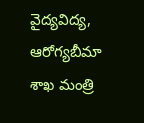వైద్యవిద్య, ఆరోగ్యబీమా శాఖ మంత్రి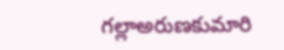గల్లాఅరుణకుమారి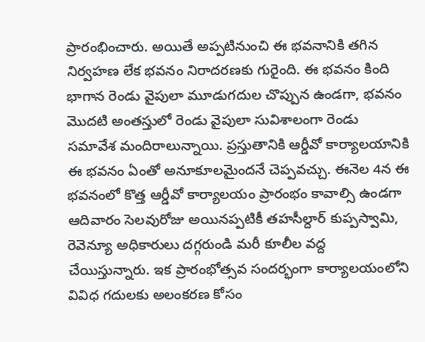ప్రారంభించారు. అయితే అప్పటినుంచి ఈ భవనానికి తగిన నిర్వహణ లేక భవనం నిరాదరణకు గురైంది. ఈ భవనం కింది భాగాన రెండు వైపులా మూడుగదుల చొప్పున ఉండగా, భవనం మొదటి అంతస్తులో రెండు వైపులా సువిశాలంగా రెండు సమావేశ మందిరాలున్నాయి. ప్రస్తుతానికి ఆర్డీవో కార్యాలయానికి ఈ భవనం ఏంతో అనూకూలమైందనే చెప్పవచ్చు. ఈనెల 4న ఈ భవనంలో కొత్త ఆర్డీవో కార్యాలయం ప్రారంభం కావాల్సి ఉండగా ఆదివారం సెలవురోజు అయినప్పటికీ తహసీల్దార్ కుప్పస్వామి, రెవెన్యూ అధికారులు దగ్గరుండి మరీ కూలీల వద్ద చేయిస్తున్నారు. ఇక ప్రారంభోత్సవ సందర్భంగా కార్యాలయంలోని వివిధ గదులకు అలంకరణ కోసం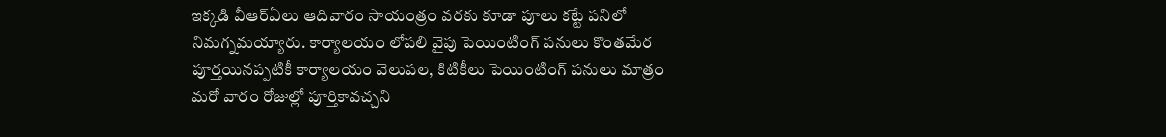ఇక్కడి వీఆర్ఏలు ఆదివారం సాయంత్రం వరకు కూడా పూలు కట్టే పనిలో నిమగ్నమయ్యారు. కార్యాలయం లోపలి వైపు పెయింటింగ్ పనులు కొంతమేర పూర్తయినప్పటికీ కార్యాలయం వెలుపల, కిటికీలు పెయింటింగ్ పనులు మాత్రం మరో వారం రోజుల్లో పూర్తికావచ్చని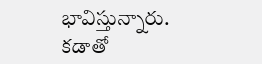భావిస్తున్నారు.
కడాతో